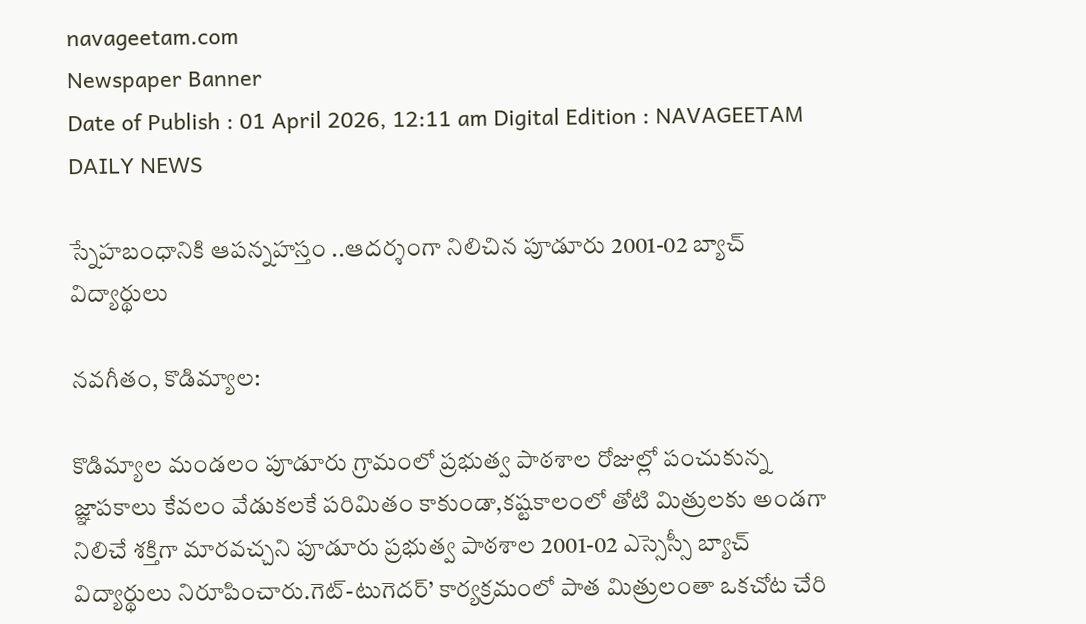navageetam.com
Newspaper Banner
Date of Publish : 01 April 2026, 12:11 am Digital Edition : NAVAGEETAM DAILY NEWS

స్నేహబంధానికి ఆపన్నహస్తం ..ఆదర్శంగా నిలిచిన పూడూరు 2001-02 బ్యాచ్ విద్యార్థులు

నవగీతం, కొడిమ్యాల:

కొడిమ్యాల మండలం పూడూరు గ్రామంలో ప్రభుత్వ పాఠశాల రోజుల్లో పంచుకున్న జ్ఞాపకాలు కేవలం వేడుకలకే పరిమితం కాకుండా,కష్టకాలంలో తోటి మిత్రులకు అండగా నిలిచే శక్తిగా మారవచ్చని పూడూరు ప్రభుత్వ పాఠశాల 2001-02 ఎస్సెస్సీ బ్యాచ్ విద్యార్థులు నిరూపించారు.గెట్-టుగెదర్’ కార్యక్రమంలో పాత మిత్రులంతా ఒకచోట చేరి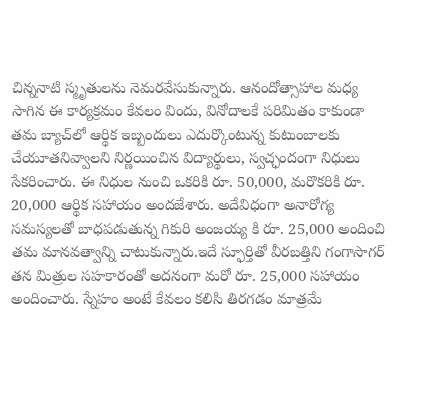చిన్ననాటి స్మృతులను నెమరవేసుకున్నారు. ఆనందోత్సాహాల మధ్య సాగిన ఈ కార్యక్రమం కేవలం విందు, వినోదాలకే పరిమితం కాకుండా తమ బ్యాచ్‌లో ఆర్థిక ఇబ్బందులు ఎదుర్కొంటున్న కుటుంబాలకు చేయూతనివ్వాలని నిర్ణయించిన విద్యార్థులు, స్వచ్ఛందంగా నిధులు సేకరించారు. ఈ నిధుల నుంచి ఒకరికి రూ. 50,000, మరొకరికి రూ. 20,000 ఆర్థిక సహాయం అందజేశారు. అదేవిధంగా అనారోగ్య సమస్యలతో బాధపడుతున్న గికురి అంజయ్య కి రూ. 25,000 అందించి తమ మానవత్వాన్ని చాటుకున్నారు.ఇదే స్ఫూర్తితో వీరబత్తిని గంగాసాగర్ తన మిత్రుల సహకారంతో అదనంగా మరో రూ. 25,000 సహాయం అందించారు. స్నేహం అంటే కేవలం కలిసి తిరగడం మాత్రమే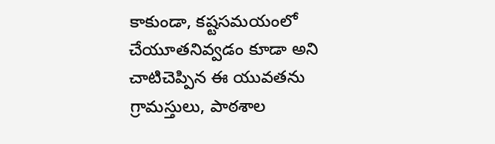కాకుండా, కష్టసమయంలో చేయూతనివ్వడం కూడా అని చాటిచెప్పిన ఈ యువతను గ్రామస్తులు, పాఠశాల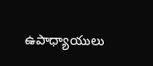ఉపాధ్యాయులు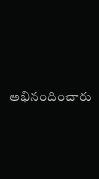అభినందించారు